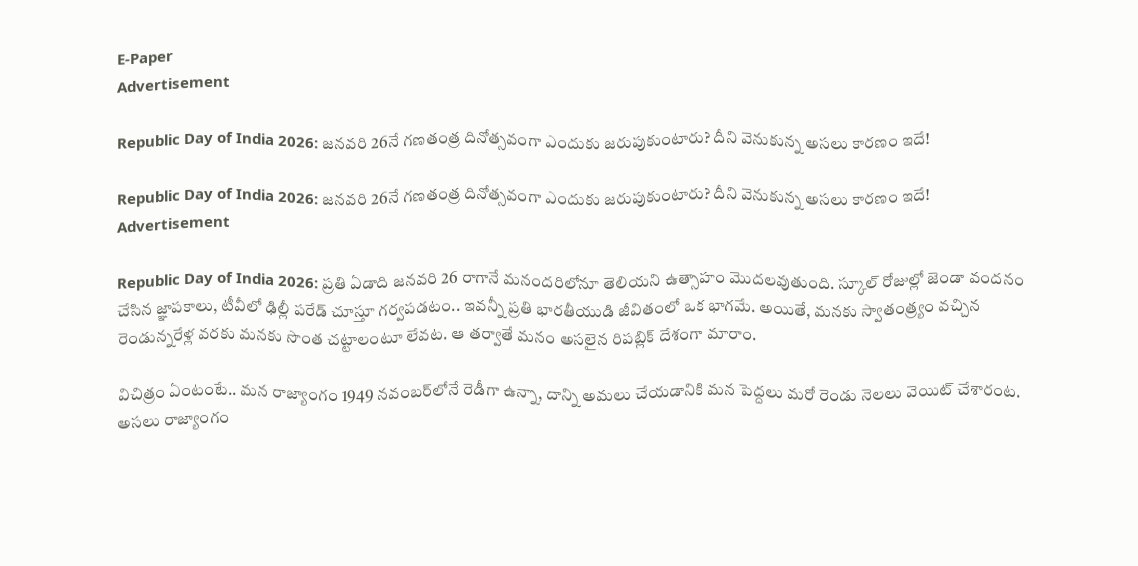E-Paper
Advertisement

Republic Day of India 2026: జనవరి 26నే గణతంత్ర దినోత్సవంగా ఎందుకు జరుపుకుంటారు? దీని వెనుకున్న అసలు కారణం ఇదే!

Republic Day of India 2026: జనవరి 26నే గణతంత్ర దినోత్సవంగా ఎందుకు జరుపుకుంటారు? దీని వెనుకున్న అసలు కారణం ఇదే!
Advertisement

Republic Day of India 2026: ప్రతి ఏడాది జనవరి 26 రాగానే మనందరిలోనూ తెలియని ఉత్సాహం మొదలవుతుంది. స్కూల్ రోజుల్లో జెండా వందనం చేసిన జ్ఞాపకాలు, టీవీలో ఢిల్లీ పరేడ్ చూస్తూ గర్వపడటం.. ఇవన్నీ ప్రతి భారతీయుడి జీవితంలో ఒక భాగమే. అయితే, మనకు స్వాతంత్ర్యం వచ్చిన రెండున్నరేళ్ల వరకు మనకు సొంత చట్టాలంటూ లేవట. ఆ తర్వాతే మనం అసలైన రిపబ్లిక్ దేశంగా మారాం.

విచిత్రం ఏంటంటే.. మన రాజ్యాంగం 1949 నవంబర్‌లోనే రెడీగా ఉన్నా, దాన్ని అమలు చేయడానికి మన పెద్దలు మరో రెండు నెలలు వెయిట్ చేశారంట. అసలు రాజ్యాంగం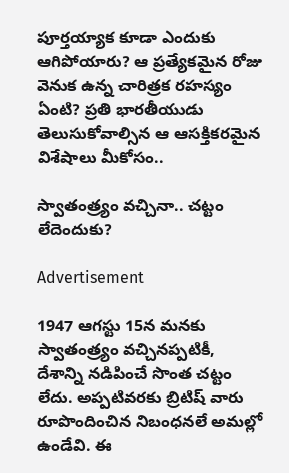పూర్తయ్యాక కూడా ఎందుకు ఆగిపోయారు? ఆ ప్రత్యేకమైన రోజు వెనుక ఉన్న చారిత్రక రహస్యం ఏంటి? ప్రతి భారతీయుడు తెలుసుకోవాల్సిన ఆ ఆసక్తికరమైన విశేషాలు మీకోసం..

స్వాతంత్ర్యం వచ్చినా.. చట్టం లేదెందుకు?

Advertisement

1947 ఆగస్టు 15న మనకు స్వాతంత్ర్యం వచ్చినప్పటికీ, దేశాన్ని నడిపించే సొంత చట్టం లేదు. అప్పటివరకు బ్రిటిష్ వారు రూపొందించిన నిబంధనలే అమల్లో ఉండేవి. ఈ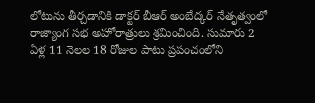లోటును తీర్చడానికి డాక్టర్ బీఆర్ అంబేద్కర్ నేతృత్వంలో రాజ్యాంగ సభ అహోరాత్రులు శ్రమించింది. సుమారు 2 ఏళ్ల 11 నెలల 18 రోజుల పాటు ప్రపంచంలోని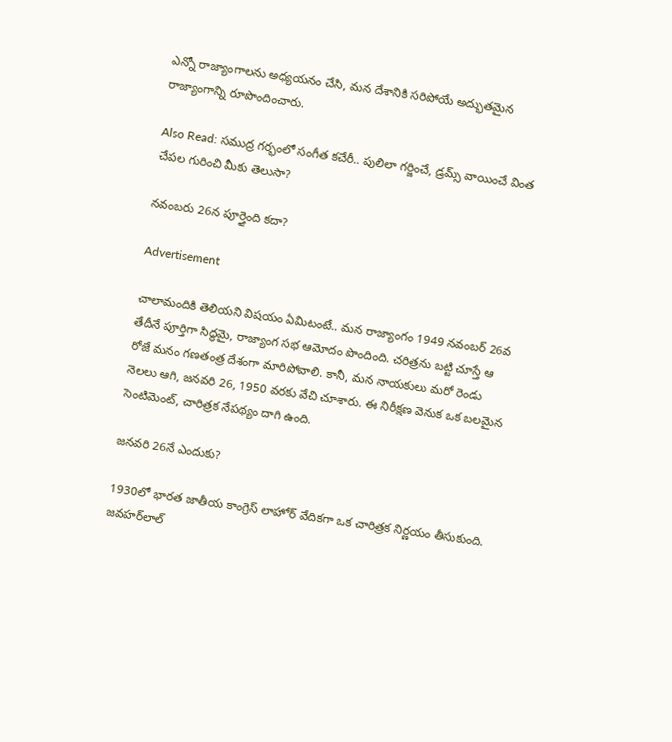ఎన్నో రాజ్యాంగాలను అధ్యయనం చేసి, మన దేశానికి సరిపోయే అద్భుతమైన రాజ్యాంగాన్ని రూపొందించారు.

Also Read: సముద్ర గర్భంలో సంగీత కచేరీ.. పులిలా గర్జించే, డ్రమ్స్ వాయించే వింత చేపల గురించి మీకు తెలుసా?

నవంబరు 26న పూర్తైంది కదా?

Advertisement

చాలామందికి తెలియని విషయం ఏమిటంటే.. మన రాజ్యాంగం 1949 నవంబర్ 26వ తేదీనే పూర్తిగా సిద్ధమై, రాజ్యాంగ సభ ఆమోదం పొందింది. చరిత్రను బట్టి చూస్తే ఆ రోజే మనం గణతంత్ర దేశంగా మారిపోవాలి. కానీ, మన నాయకులు మరో రెండు నెలలు ఆగి, జనవరి 26, 1950 వరకు వేచి చూశారు. ఈ నిరీక్షణ వెనుక ఒక బలమైన సెంటిమెంట్, చారిత్రక నేపథ్యం దాగి ఉంది.

జనవరి 26నే ఎందుకు?

1930లో భారత జాతీయ కాంగ్రెస్ లాహోర్ వేదికగా ఒక చారిత్రక నిర్ణయం తీసుకుంది. జవహర్‌లాల్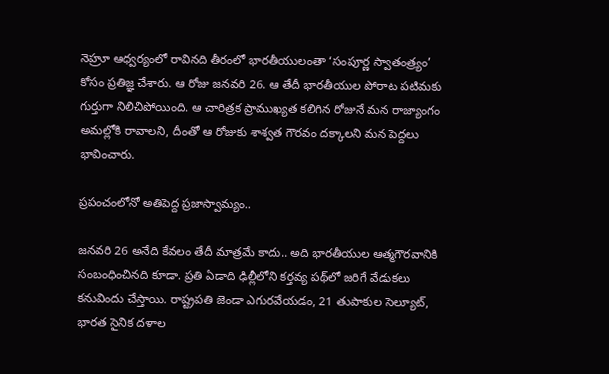నెహ్రూ ఆధ్వర్యంలో రావినది తీరంలో భారతీయులంతా ‘సంపూర్ణ స్వాతంత్ర్యం’ కోసం ప్రతిజ్ఞ చేశారు. ఆ రోజు జనవరి 26. ఆ తేదీ భారతీయుల పోరాట పటిమకు గుర్తుగా నిలిచిపోయింది. ఆ చారిత్రక ప్రాముఖ్యత కలిగిన రోజునే మన రాజ్యాంగం అమల్లోకి రావాలని, దీంతో ఆ రోజుకు శాశ్వత గౌరవం దక్కాలని మన పెద్దలు భావించారు.

ప్రపంచంలోనో అతిపెద్ద ప్రజాస్వామ్యం..

జనవరి 26 అనేది కేవలం తేదీ మాత్రమే కాదు.. అది భారతీయుల ఆత్మగౌరవానికి సంబంధించినది కూడా. ప్రతి ఏడాది ఢిల్లీలోని కర్తవ్య పథ్‌లో జరిగే వేడుకలు కనువిందు చేస్తాయి. రాష్ట్రపతి జెండా ఎగురవేయడం, 21 తుపాకుల సెల్యూట్, భారత సైనిక దళాల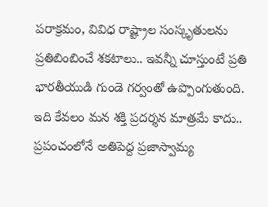పరాక్రమం, వివిధ రాష్ట్రాల సంస్కృతులను ప్రతిబింబించే శకటాలు.. ఇవన్నీ చూస్తుంటే ప్రతి భారతీయుడి గుండె గర్వంతో ఉప్పొంగుతుంది. ఇది కేవలం మన శక్తి ప్రదర్శన మాత్రమే కాదు.. ప్రపంచంలోనే అతిపెద్ద ప్రజాస్వామ్య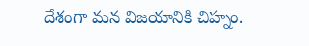దేశంగా మన విజయానికి చిహ్నం.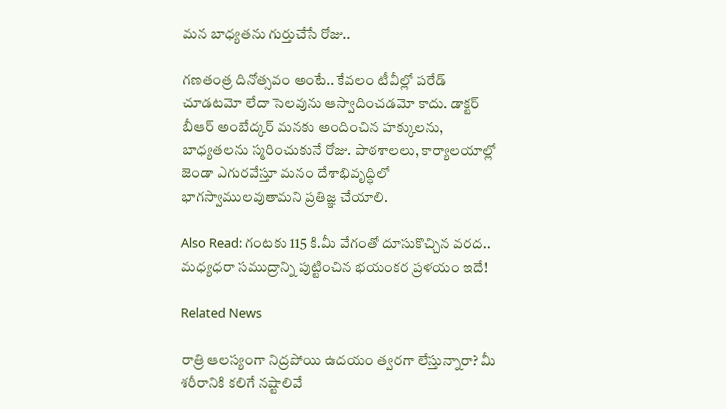మన బాధ్యతను గుర్తుచేసే రోజు..

గణతంత్ర దినోత్సవం అంటే.. కేవలం టీవీల్లో పరేడ్ చూడటమో లేదా సెలవును ఆస్వాదించడమో కాదు. డాక్టర్ బీఆర్ అంబేద్కర్ మనకు అందించిన హక్కులను, బాధ్యతలను స్మరించుకునే రోజు. పాఠశాలలు, కార్యాలయాల్లో జెండా ఎగురవేస్తూ మనం దేశాభివృద్ధిలో భాగస్వాములవుతామని ప్రతిజ్ఞ చేయాలి.

Also Read: గంటకు 115 కి.మీ వేగంతో దూసుకొచ్చిన వరద.. మధ్యధరా సముద్రాన్ని పుట్టించిన భయంకర ప్రళయం ఇదే!

Related News

రాత్రి ఆలస్యంగా నిద్రపోయి ఉదయం త్వరగా లేస్తున్నారా? మీ శరీరానికి కలిగే నష్టాలివే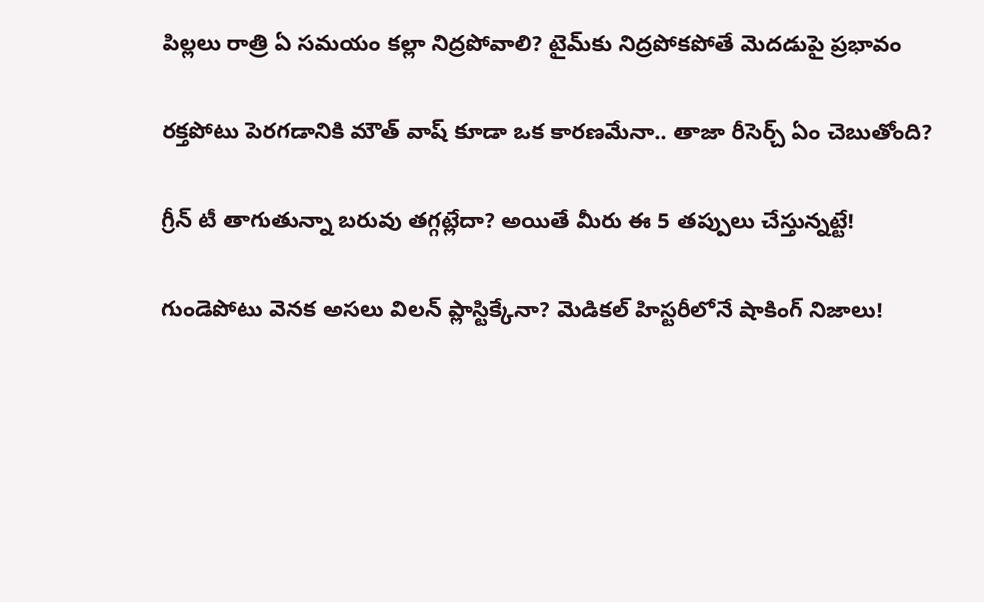పిల్లలు రాత్రి ఏ సమయం కల్లా నిద్రపోవాలి? టైమ్‌కు నిద్రపోకపోతే మెదడుపై ప్రభావం

రక్తపోటు పెరగడానికి మౌత్ వాష్ కూడా ఒక కారణమేనా.. తాజా రీసెర్చ్ ఏం చెబుతోంది?

గ్రీన్ టీ తాగుతున్నా బరువు తగ్గట్లేదా? అయితే మీరు ఈ 5 తప్పులు చేస్తున్నట్టే!

గుండెపోటు వెనక అసలు విలన్ ప్లాస్టిక్కేనా? మెడికల్ హిస్టరీలోనే షాకింగ్ నిజాలు!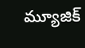మ్యూజిక్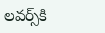లవర్స్‌కి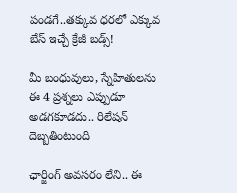పండగే..తక్కువ ధరలో ఎక్కువ బేస్ ఇచ్చే క్రేజీ బడ్స్!

మీ బంధువులు, స్నేహితులను ఈ 4 ప్రశ్నలు ఎప్పుడూ అడగకూడదు.. రిలేషన్ దెబ్బతింటుంది

ఛార్జింగ్ అవసరం లేని.. ఈ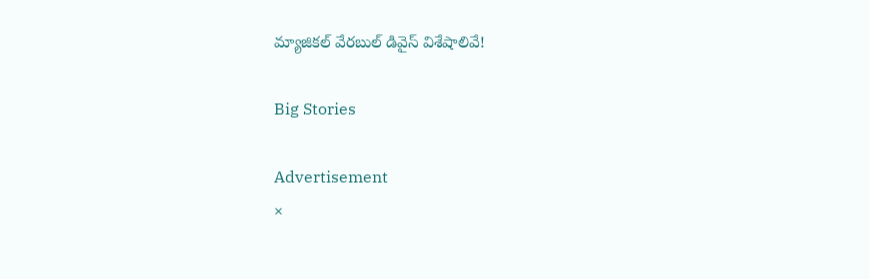మ్యాజికల్ వేరబుల్ డివైస్ విశేషాలివే!

Big Stories

Advertisement
×